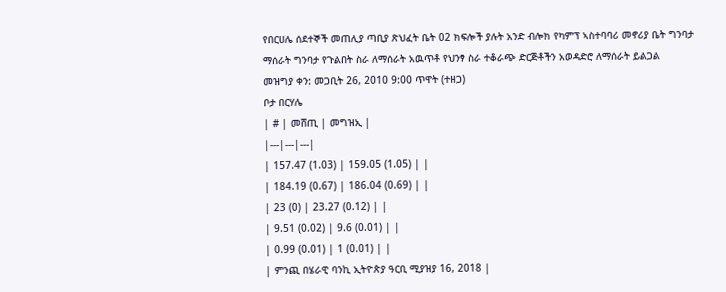የበርሀሌ ሰደተኞች መጠሊያ ጣቢያ ጽህፈት ቤት 02 ክፍሎች ያሉት አንድ ብሎክ የካምፕ ኣስተባባሪ መኖሪያ ቤት ግንባታ ማሰራት ግንባታ የጉልበት ስራ ለማሰራት አዉጥቶ የህንፃ ስራ ተቆራጭ ድርጅቶችን አወዳድሮ ለማሰራት ይልጋል
መዝግያ ቀን: መጋቢት 26, 2010 9:00 ጥዋት (ተዘጋ)
ቦታ በርሃሌ
| # | መሸጢ | መግዝኢ |
|---|---|---|
| 157.47 (1.03) | 159.05 (1.05) | |
| 184.19 (0.67) | 186.04 (0.69) | |
| 23 (0) | 23.27 (0.12) | |
| 9.51 (0.02) | 9.6 (0.01) | |
| 0.99 (0.01) | 1 (0.01) | |
| ምንጪ በሄራዊ ባንኪ ኢትዮጵያ ዓርቢ ሚያዝያ 16, 2018 |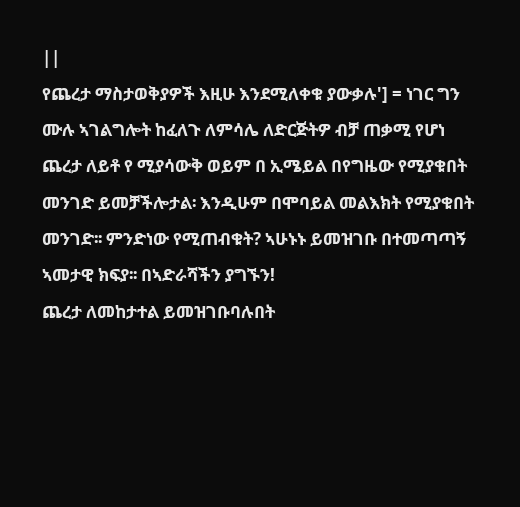||
የጨረታ ማስታወቅያዎች እዚሁ እንደሚለቀቁ ያውቃሉ'] = ነገር ግን ሙሉ ኣገልግሎት ከፈለጉ ለምሳሌ ለድርጅትዎ ብቻ ጠቃሚ የሆነ ጨረታ ለይቶ የ ሚያሳውቅ ወይም በ ኢሜይል በየግዜው የሚያቁበት መንገድ ይመቻችሎታል፡ እንዲሁም በሞባይል መልእክት የሚያቁበት መንገድ፡፡ ምንድነው የሚጠብቁት? ኣሁኑኑ ይመዝገቡ በተመጣጣኝ ኣመታዊ ክፍያ፡፡ በኣድራሻችን ያግኙን!
ጨረታ ለመከታተል ይመዝገቡባሉበት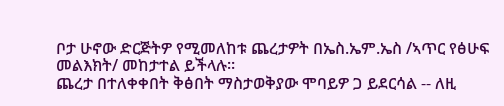ቦታ ሁኖው ድርጅትዎ የሚመለከቱ ጨረታዎት በኤስ.ኤም.ኤስ /ኣጥር የፅሁፍ መልእክት/ መከታተል ይችላሉ።
ጨረታ በተለቀቀበት ቅፅበት ማስታወቅያው ሞባይዎ ጋ ይደርሳል -- ለዚ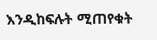እንዲከፍሉት ሚጠየቁት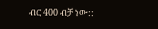ብር 400 ብቻ ነው::